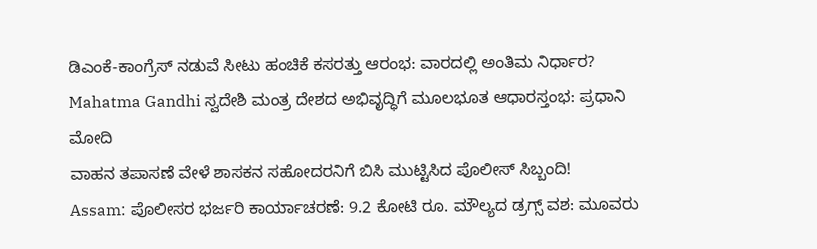ಡಿಎಂಕೆ-ಕಾಂಗ್ರೆಸ್ ನಡುವೆ ಸೀಟು ಹಂಚಿಕೆ ಕಸರತ್ತು ಆರಂಭ: ವಾರದಲ್ಲಿ ಅಂತಿಮ ನಿರ್ಧಾರ?
Mahatma Gandhi ಸ್ವದೇಶಿ ಮಂತ್ರ ದೇಶದ ಅಭಿವೃದ್ಧಿಗೆ ಮೂಲಭೂತ ಆಧಾರಸ್ತಂಭ: ಪ್ರಧಾನಿ ಮೋದಿ
ವಾಹನ ತಪಾಸಣೆ ವೇಳೆ ಶಾಸಕನ ಸಹೋದರನಿಗೆ ಬಿಸಿ ಮುಟ್ಟಿಸಿದ ಪೊಲೀಸ್ ಸಿಬ್ಬಂದಿ!
Assam: ಪೊಲೀಸರ ಭರ್ಜರಿ ಕಾರ್ಯಾಚರಣೆ: 9.2 ಕೋಟಿ ರೂ. ಮೌಲ್ಯದ ಡ್ರಗ್ಸ್ ವಶ: ಮೂವರು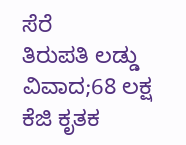ಸೆರೆ
ತಿರುಪತಿ ಲಡ್ಡು ವಿವಾದ;68 ಲಕ್ಷ ಕೆಜಿ ಕೃತಕ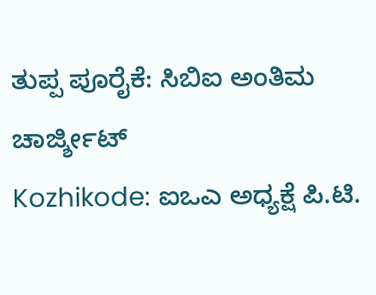ತುಪ್ಪ ಪೂರೈಕೆ: ಸಿಬಿಐ ಅಂತಿಮ ಚಾರ್ಜ್ಶೀಟ್
Kozhikode: ಐಒಎ ಅಧ್ಯಕ್ಷೆ ಪಿ.ಟಿ.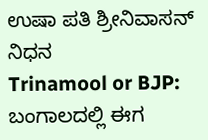ಉಷಾ ಪತಿ ಶ್ರೀನಿವಾಸನ್ ನಿಧನ
Trinamool or BJP: ಬಂಗಾಲದಲ್ಲಿ ಈಗ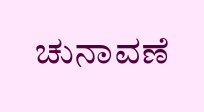ಚುನಾವಣೆ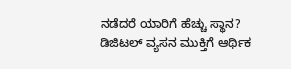ನಡೆದರೆ ಯಾರಿಗೆ ಹೆಚ್ಚು ಸ್ಥಾನ?
ಡಿಜಿಟಲ್ ವ್ಯಸನ ಮುಕ್ತಿಗೆ ಆರ್ಥಿಕ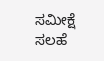ಸಮೀಕ್ಷೆ ಸಲಹೆ